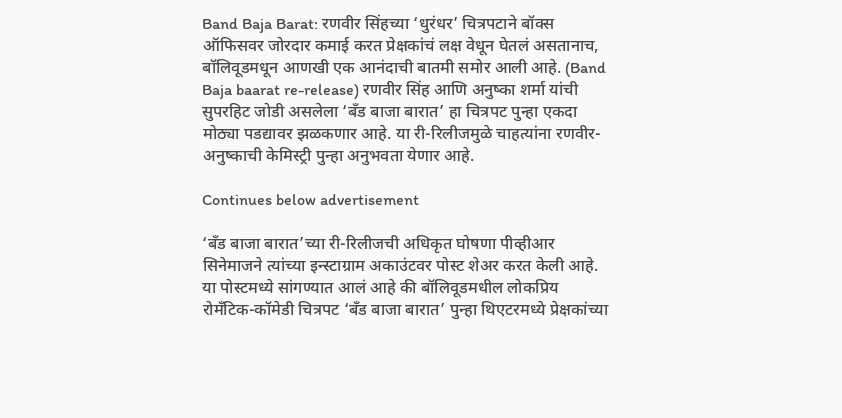Band Baja Barat: रणवीर सिंहच्या ‘धुरंधर’ चित्रपटाने बॉक्स ऑफिसवर जोरदार कमाई करत प्रेक्षकांचं लक्ष वेधून घेतलं असतानाच, बॉलिवूडमधून आणखी एक आनंदाची बातमी समोर आली आहे. (Band Baja baarat re-release) रणवीर सिंह आणि अनुष्का शर्मा यांची सुपरहिट जोडी असलेला ‘बँड बाजा बारात’ हा चित्रपट पुन्हा एकदा मोठ्या पडद्यावर झळकणार आहे. या री-रिलीजमुळे चाहत्यांना रणवीर- अनुष्काची केमिस्ट्री पुन्हा अनुभवता येणार आहे.

Continues below advertisement

‘बँड बाजा बारात’च्या री-रिलीजची अधिकृत घोषणा पीव्हीआर सिनेमाजने त्यांच्या इन्स्टाग्राम अकाउंटवर पोस्ट शेअर करत केली आहे. या पोस्टमध्ये सांगण्यात आलं आहे की बॉलिवूडमधील लोकप्रिय रोमँटिक-कॉमेडी चित्रपट ‘बँड बाजा बारात’ पुन्हा थिएटरमध्ये प्रेक्षकांच्या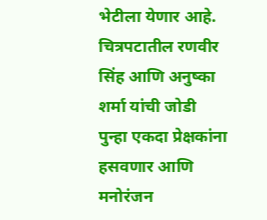भेटीला येणार आहे. चित्रपटातील रणवीर सिंह आणि अनुष्का शर्मा यांची जोडी पुन्हा एकदा प्रेक्षकांना हसवणार आणि मनोरंजन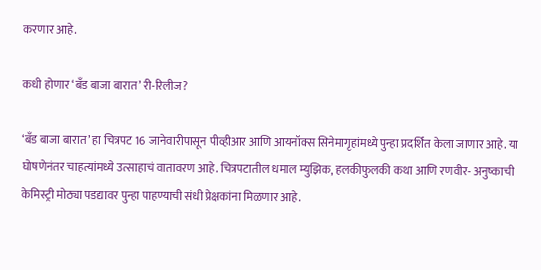करणार आहे.

कधी होणार ‘बँड बाजा बारात’ री-रिलीज?

‘बँड बाजा बारात’ हा चित्रपट 16 जानेवारीपासून पीव्हीआर आणि आयनॉक्स सिनेमागृहांमध्ये पुन्हा प्रदर्शित केला जाणार आहे. या घोषणेनंतर चाहत्यांमध्ये उत्साहाचं वातावरण आहे. चित्रपटातील धमाल म्युझिक, हलकीफुलकी कथा आणि रणवीर- अनुष्काची केमिस्ट्री मोठ्या पडद्यावर पुन्हा पाहण्याची संधी प्रेक्षकांना मिळणार आहे.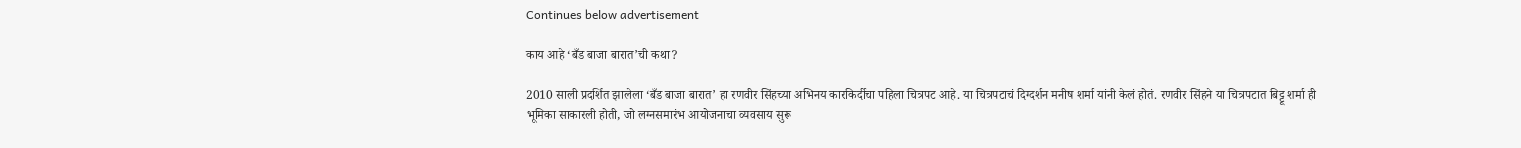Continues below advertisement

काय आहे ‘बँड बाजा बारात’ची कथा?

2010 साली प्रदर्शित झालेला ‘बँड बाजा बारात’ हा रणवीर सिंहच्या अभिनय कारकिर्दीचा पहिला चित्रपट आहे. या चित्रपटाचं दिग्दर्शन मनीष शर्मा यांनी केलं होतं. रणवीर सिंहने या चित्रपटात बिट्टू शर्मा ही भूमिका साकारली होती, जो लग्नसमारंभ आयोजनाचा व्यवसाय सुरू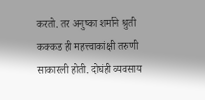करतो. तर अनुष्का शर्माने श्रुती कक्कड ही महत्त्वाकांक्षी तरुणी साकारली होती. दोघंही व्यवसाय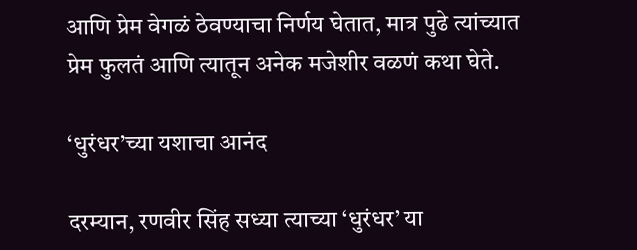आणि प्रेम वेगळं ठेवण्याचा निर्णय घेतात, मात्र पुढे त्यांच्यात प्रेम फुलतं आणि त्यातून अनेक मजेशीर वळणं कथा घेते.

‘धुरंधर’च्या यशाचा आनंद

दरम्यान, रणवीर सिंह सध्या त्याच्या ‘धुरंधर’ या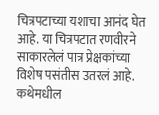चित्रपटाच्या यशाचा आनंद घेत आहे. या चित्रपटात रणवीरने साकारलेलं पात्र प्रेक्षकांच्या विशेष पसंतीस उतरलं आहे. कथेमधील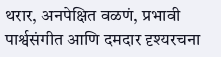थरार, अनपेक्षित वळणं, प्रभावी पार्श्वसंगीत आणि दमदार दृश्यरचना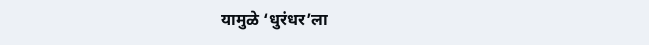यामुळे ‘धुरंधर’ला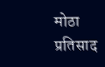मोठा प्रतिसाद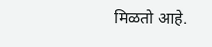मिळतो आहे.